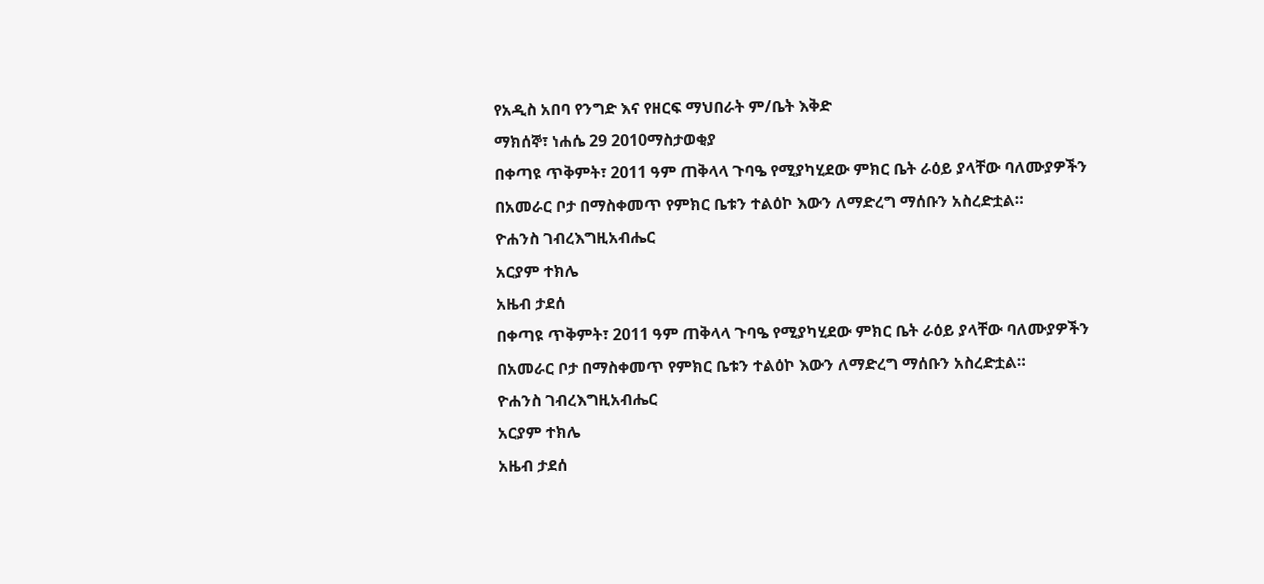የአዲስ አበባ የንግድ እና የዘርፍ ማህበራት ም/ቤት እቅድ
ማክሰኞ፣ ነሐሴ 29 2010ማስታወቂያ
በቀጣዩ ጥቅምት፣ 2011 ዓም ጠቅላላ ጉባዔ የሚያካሂደው ምክር ቤት ራዕይ ያላቸው ባለሙያዎችን በአመራር ቦታ በማስቀመጥ የምክር ቤቱን ተልዕኮ እውን ለማድረግ ማሰቡን አስረድቷል።
ዮሐንስ ገብረእግዚአብሔር
አርያም ተክሌ
አዜብ ታደሰ
በቀጣዩ ጥቅምት፣ 2011 ዓም ጠቅላላ ጉባዔ የሚያካሂደው ምክር ቤት ራዕይ ያላቸው ባለሙያዎችን በአመራር ቦታ በማስቀመጥ የምክር ቤቱን ተልዕኮ እውን ለማድረግ ማሰቡን አስረድቷል።
ዮሐንስ ገብረእግዚአብሔር
አርያም ተክሌ
አዜብ ታደሰ